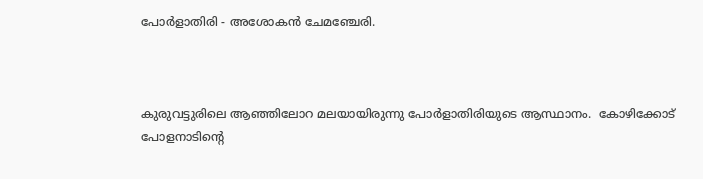പോർളാതിരി - അശോകൻ ചേമഞ്ചേരി.



കുരുവട്ടുരിലെ ആഞ്ഞിലോറ മലയായിരുന്നു പോർളാതിരിയുടെ ആസ്ഥാനം.  കോഴിക്കോട് പോളനാടിൻ്റെ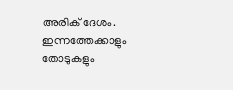അരിക് ദേശം. ഇന്നത്തേക്കാളും തോടുകളും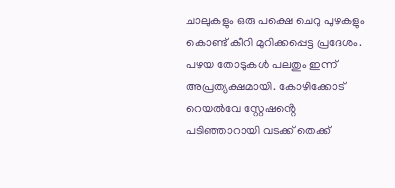ചാലുകളും ഒരു പക്ഷെ ചെറു പുഴകളും കൊണ്ട് കീറി മുറിക്കപ്പെട്ട പ്രദേശം. പഴയ തോടുകൾ പലതും ഇന്ന് അപ്രത്യക്ഷമായി. കോഴിക്കോട് റെയൽവേ സ്റ്റേഷൻ്റെ പടിഞ്ഞാറായി വടക്ക് തെക്ക്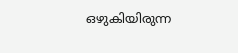ഒഴുകിയിരുന്ന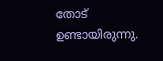തോട് ഉണ്ടായിരുന്നു.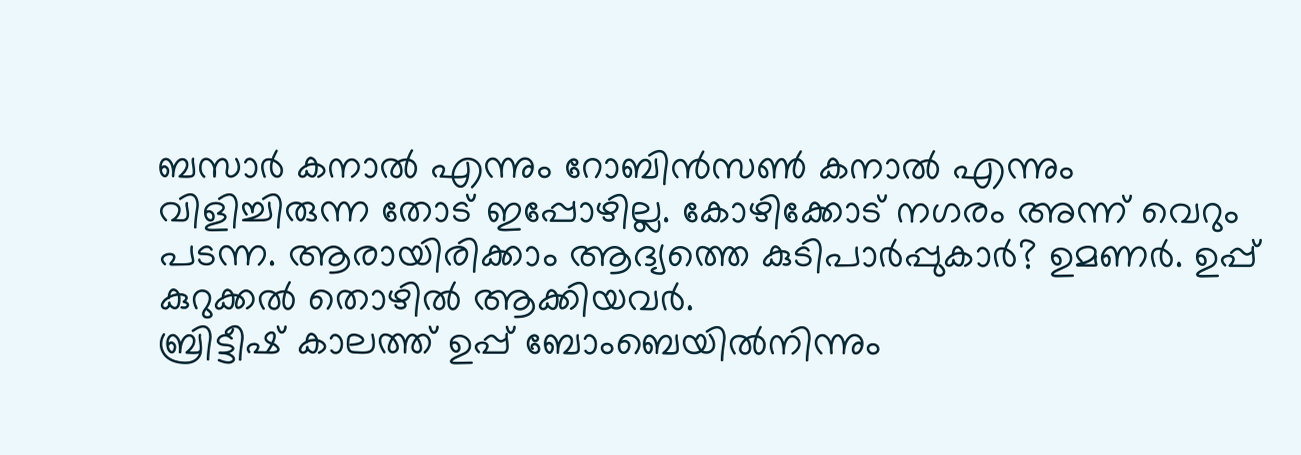ബസാർ കനാൽ എന്നും റോബിൻസൺ കനാൽ എന്നും വിളിച്ചിരുന്ന തോട് ഇപ്പോഴില്ല. കോഴിക്കോട് നഗരം അന്ന് വെറും പടന്ന. ആരായിരിക്കാം ആദ്യത്തെ കുടിപാർപ്പുകാർ? ഉമണർ. ഉപ്പ്
കുറുക്കൽ തൊഴിൽ ആക്കിയവർ.
ബ്രിട്ടീഷ് കാലത്ത് ഉപ്പ് ബോംബെയിൽനിന്നും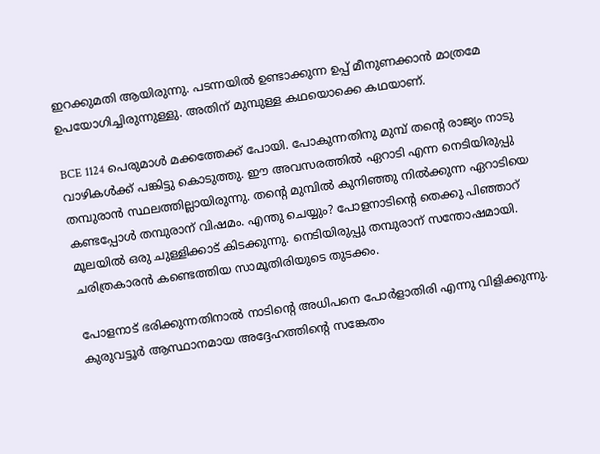ഇറക്കുമതി ആയിരുന്നു. പടന്നയിൽ ഉണ്ടാക്കുന്ന ഉപ്പ് മീനുണക്കാൻ മാത്രമേ ഉപയോഗിച്ചിരുന്നുള്ളു. അതിന് മുമ്പുള്ള കഥയൊക്കെ കഥയാണ്.

BCE 1124 പെരുമാൾ മക്കത്തേക്ക് പോയി. പോകുന്നതിനു മുമ്പ് തൻ്റെ രാജ്യം നാടു വാഴികൾക്ക് പങ്കിട്ടു കൊടുത്തു. ഈ അവസരത്തിൽ ഏറാടി എന്ന നെടിയിരുപ്പു തമ്പുരാൻ സ്ഥലത്തില്ലായിരുന്നു. തൻ്റെ മുമ്പിൽ കുനിഞ്ഞു നിൽക്കുന്ന ഏറാടിയെ കണ്ടപ്പോൾ തമ്പുരാന് വിഷമം. എന്തു ചെയ്യും? പോളനാടിൻ്റെ തെക്കു പിഞ്ഞാറ് മൂലയിൽ ഒരു ചുള്ളിക്കാട് കിടക്കുന്നു. നെടിയിരുപ്പു തമ്പുരാന് സന്തോഷമായി. ചരിത്രകാരൻ കണ്ടെത്തിയ സാമൂതിരിയുടെ തുടക്കം.

പോളനാട് ഭരിക്കുന്നതിനാൽ നാടിൻ്റെ അധിപനെ പോർളാതിരി എന്നു വിളിക്കുന്നു.  കുരുവട്ടൂർ ആസ്ഥാനമായ അദ്ദേഹത്തിൻ്റെ സങ്കേതം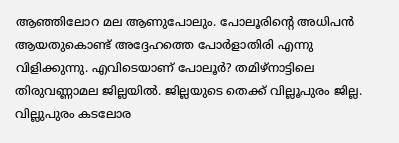ആഞ്ഞിലോറ മല ആണുപോലും. പോലൂരിൻ്റെ അധിപൻ ആയതുകൊണ്ട് അദ്ദേഹത്തെ പോർളാതിരി എന്നു വിളിക്കുന്നു. എവിടെയാണ് പോലൂർ? തമിഴ്നാട്ടിലെ തിരുവണ്ണാമല ജില്ലയിൽ. ജില്ലയുടെ തെക്ക് വില്ലൂപുരം ജില്ല. വില്ലുപുരം കടലോര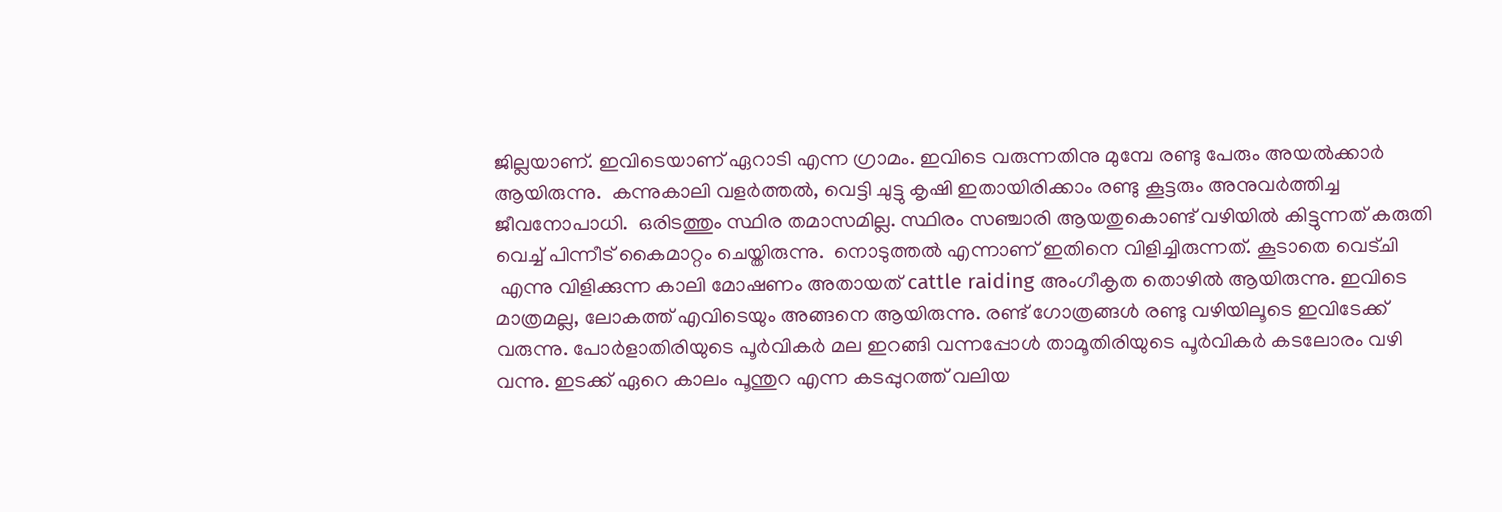ജില്ലയാണ്. ഇവിടെയാണ് ഏറാടി എന്ന ഗ്രാമം. ഇവിടെ വരുന്നതിനു മുമ്പേ രണ്ടു പേരും അയൽക്കാർ ആയിരുന്നു.  കന്നുകാലി വളർത്തൽ, വെട്ടി ചുട്ടു കൃഷി ഇതായിരിക്കാം രണ്ടു കൂട്ടരും അനുവർത്തിച്ച ജീവനോപാധി.  ഒരിടത്തും സ്ഥിര തമാസമില്ല. സ്ഥിരം സഞ്ചാരി ആയതുകൊണ്ട് വഴിയിൽ കിട്ടുന്നത് കരുതി വെച്ച് പിന്നീട് കൈമാറ്റം ചെയ്തിരുന്നു.  നൊടുത്തൽ എന്നാണ് ഇതിനെ വിളിച്ചിരുന്നത്. കൂടാതെ വെട്ചി
 എന്നു വിളിക്കുന്ന കാലി മോഷണം അതായത് cattle raiding അംഗീകൃത തൊഴിൽ ആയിരുന്നു. ഇവിടെ മാത്രമല്ല, ലോകത്ത് എവിടെയും അങ്ങനെ ആയിരുന്നു. രണ്ട് ഗോത്രങ്ങൾ രണ്ടു വഴിയിലൂടെ ഇവിടേക്ക് വരുന്നു. പോർളാതിരിയുടെ പൂർവികർ മല ഇറങ്ങി വന്നപ്പോൾ താമൂതിരിയുടെ പൂർവികർ കടലോരം വഴി വന്നു. ഇടക്ക് ഏറെ കാലം പൂന്തുറ എന്ന കടപ്പുറത്ത് വലിയ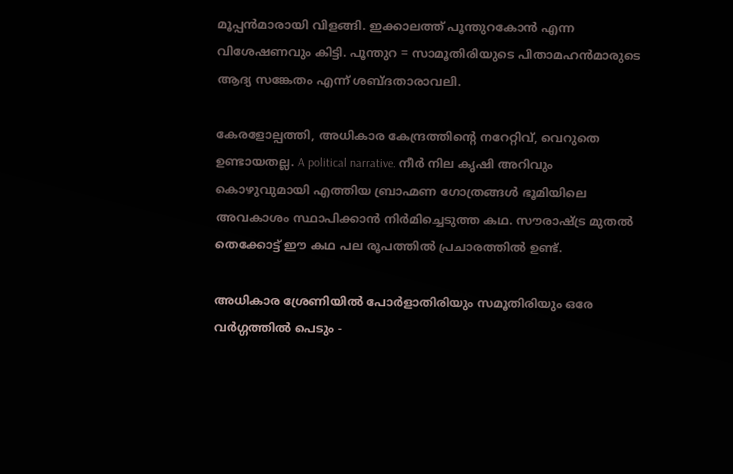മൂപ്പൻമാരായി വിളങ്ങി. ഇക്കാലത്ത് പൂന്തുറകോൻ എന്ന വിശേഷണവും കിട്ടി. പൂന്തുറ = സാമൂതിരിയുടെ പിതാമഹൻമാരുടെ ആദ്യ സങ്കേതം എന്ന് ശബ്ദതാരാവലി.

കേരളോല്പത്തി, അധികാര കേന്ദ്രത്തിൻ്റെ നറേറ്റിവ്, വെറുതെ ഉണ്ടായതല്ല. A political narrative. നീർ നില കൃഷി അറിവും കൊഴുവുമായി എത്തിയ ബ്രാഹ്മണ ഗോത്രങ്ങൾ ഭൂമിയിലെ അവകാശം സ്ഥാപിക്കാൻ നിർമിച്ചെടുത്ത കഥ. സൗരാഷ്ട്ര മുതൽ തെക്കോട്ട് ഈ കഥ പല രൂപത്തിൽ പ്രചാരത്തിൽ ഉണ്ട്.

അധികാര ശ്രേണിയിൽ പോർളാതിരിയും സമൂതിരിയും ഒരേ വർഗ്ഗത്തിൽ പെടും -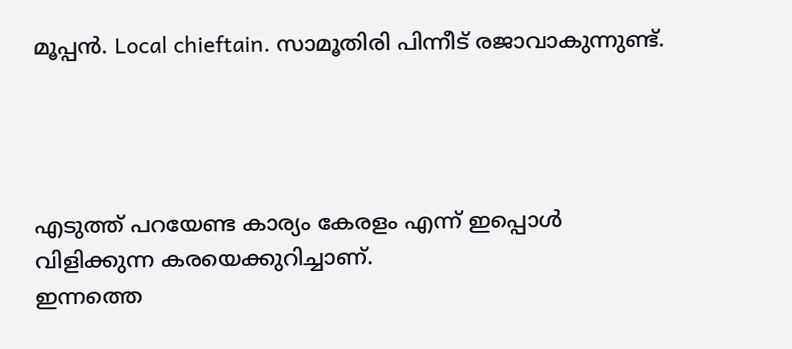മൂപ്പൻ. Local chieftain. സാമൂതിരി പിന്നീട് രജാവാകുന്നുണ്ട്.




എടുത്ത് പറയേണ്ട കാര്യം കേരളം എന്ന് ഇപ്പൊൾ വിളിക്കുന്ന കരയെക്കുറിച്ചാണ്.
ഇന്നത്തെ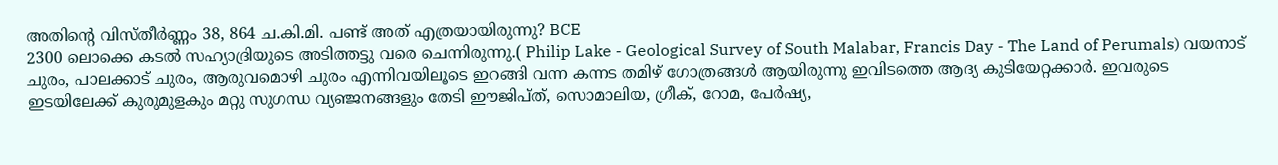അതിൻ്റെ വിസ്തീർണ്ണം 38, 864 ച.കി.മി. പണ്ട് അത് എത്രയായിരുന്നു? BCE
2300 ലൊക്കെ കടൽ സഹ്യാദ്രിയുടെ അടിത്തട്ടു വരെ ചെന്നിരുന്നു.( Philip Lake - Geological Survey of South Malabar, Francis Day - The Land of Perumals) വയനാട് ചുരം, പാലക്കാട് ചുരം, ആരുവമൊഴി ചുരം എന്നിവയിലൂടെ ഇറങ്ങി വന്ന കന്നട തമിഴ് ഗോത്രങ്ങൾ ആയിരുന്നു ഇവിടത്തെ ആദ്യ കുടിയേറ്റക്കാർ. ഇവരുടെ ഇടയിലേക്ക് കുരുമുളകും മറ്റു സുഗന്ധ വ്യഞ്ജനങ്ങളും തേടി ഈജിപ്ത്, സൊമാലിയ, ഗ്രീക്, റോമ, പേർഷ്യ,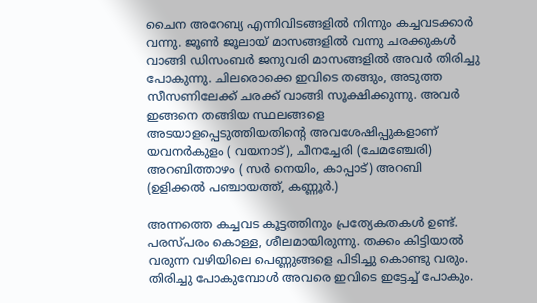ചൈന അറേബ്യ എന്നിവിടങ്ങളിൽ നിന്നും കച്ചവടക്കാർ വന്നു. ജൂൺ ജൂലായ് മാസങ്ങളിൽ വന്നു ചരക്കുകൾ വാങ്ങി ഡിസംബർ ജനുവരി മാസങ്ങളിൽ അവർ തിരിച്ചു പോകുന്നു. ചിലരൊക്കെ ഇവിടെ തങ്ങും, അടുത്ത സീസണിലേക്ക് ചരക്ക് വാങ്ങി സൂക്ഷിക്കുന്നു. അവർ ഇങ്ങനെ തങ്ങിയ സ്ഥലങ്ങളെ അടയാളപ്പെടുത്തിയതിൻ്റെ അവശേഷിപ്പുകളാണ് യവനർകുളം ( വയനാട്), ചീനച്ചേരി (ചേമഞ്ചേരി) അറബിത്താഴം ( സർ നെയിം, കാപ്പാട്) അറബി (ഉളിക്കൽ പഞ്ചായത്ത്, കണ്ണൂർ.)

അന്നത്തെ കച്ചവട കൂട്ടത്തിനും പ്രത്യേകതകൾ ഉണ്ട്. പരസ്പരം കൊള്ള, ശീലമായിരുന്നു. തക്കം കിട്ടിയാൽ വരുന്ന വഴിയിലെ പെണ്ണുങ്ങളെ പിടിച്ചു കൊണ്ടു വരും. തിരിച്ചു പോകുമ്പോൾ അവരെ ഇവിടെ ഇട്ടേച്ച് പോകും.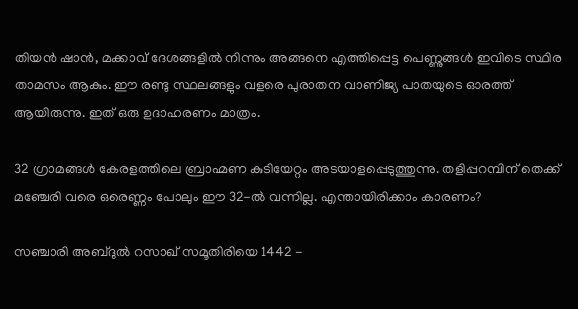തിയൻ ഷാൻ, മക്കാവ് ദേശങ്ങളിൽ നിന്നും അങ്ങനെ എത്തിപ്പെട്ട പെണ്ണുങ്ങൾ ഇവിടെ സ്ഥിര താമസം ആകും. ഈ രണ്ടു സ്ഥലങ്ങളും വളരെ പുരാതന വാണിജ്യ പാതയുടെ ഓരത്ത് ആയിരുന്നു. ഇത് ഒരു ഉദാഹരണം മാത്രം.

32 ഗ്രാമങ്ങൾ കേരളത്തിലെ ബ്രാഹ്മണ കുടിയേറ്റം അടയാളപ്പെടുത്തുന്നു. തളിപ്പറമ്പിന് തെക്ക് മഞ്ചേരി വരെ ഒരെണ്ണം പോലും ഈ 32-ൽ വന്നില്ല. എന്തായിരിക്കാം കാരണം?

സഞ്ചാരി അബ്ദുൽ റസാഖ് സമൂതിരിയെ 1442 -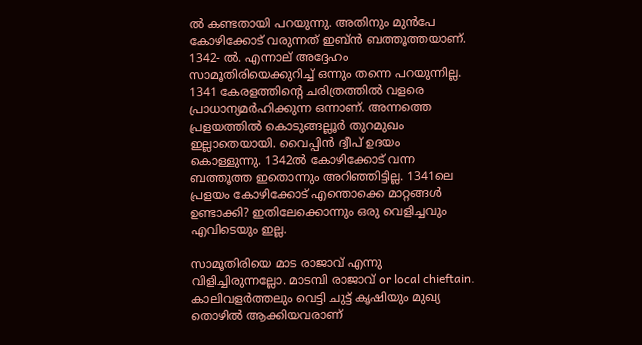ൽ കണ്ടതായി പറയുന്നു. അതിനും മുൻപേ കോഴിക്കോട് വരുന്നത് ഇബ്ൻ ബത്തൂത്തയാണ്. 1342- ൽ. എന്നാല് അദ്ദേഹം സാമൂതിരിയെക്കുറിച്ച് ഒന്നും തന്നെ പറയുന്നില്ല. 1341 കേരളത്തിൻ്റെ ചരിത്രത്തിൽ വളരെ പ്രാധാന്യമർഹിക്കുന്ന ഒന്നാണ്. അന്നത്തെ പ്രളയത്തിൽ കൊടുങ്ങല്ലൂർ തുറമുഖം ഇല്ലാതെയായി. വൈപ്പിൻ ദ്വീപ് ഉദയം കൊള്ളുന്നു. 1342ൽ കോഴിക്കോട് വന്ന ബത്തൂത്ത ഇതൊന്നും അറിഞ്ഞിട്ടില്ല. 1341ലെ പ്രളയം കോഴിക്കോട് എന്തൊക്കെ മാറ്റങ്ങൾ ഉണ്ടാക്കി? ഇതിലേക്കൊന്നും ഒരു വെളിച്ചവും എവിടെയും ഇല്ല.

സാമൂതിരിയെ മാട രാജാവ് എന്നു വിളിച്ചിരുന്നല്ലോ. മാടമ്പി രാജാവ് or local chieftain.  കാലിവളർത്തലും വെട്ടി ചുട്ട് കൃഷിയും മുഖ്യ തൊഴിൽ ആക്കിയവരാണ്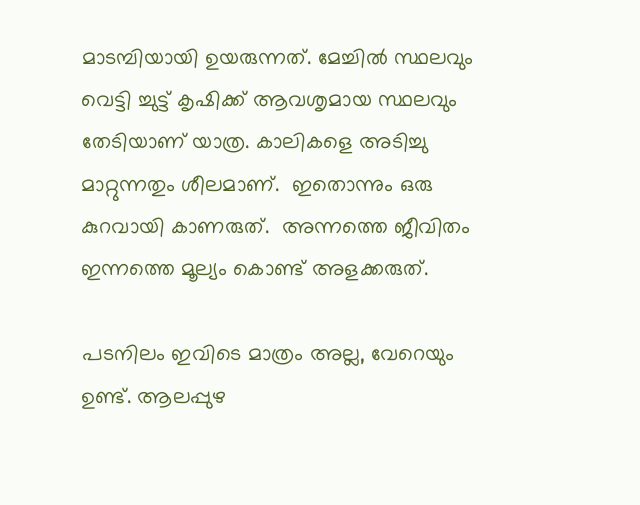മാടമ്പിയായി ഉയരുന്നത്. മേച്ചിൽ സ്ഥലവും വെട്ടി ച്ചുട്ട് കൃഷിക്ക് ആവശൃമായ സ്ഥലവും തേടിയാണ് യാത്ര. കാലികളെ അടിച്ചു മാറ്റുന്നതും ശീലമാണ്.  ഇതൊന്നും ഒരു കുറവായി കാണരുത്.  അന്നത്തെ ജീവിതം ഇന്നത്തെ മൂല്യം കൊണ്ട് അളക്കരുത്.

പടനിലം ഇവിടെ മാത്രം അല്ല, വേറെയും ഉണ്ട്. ആലപ്പുഴ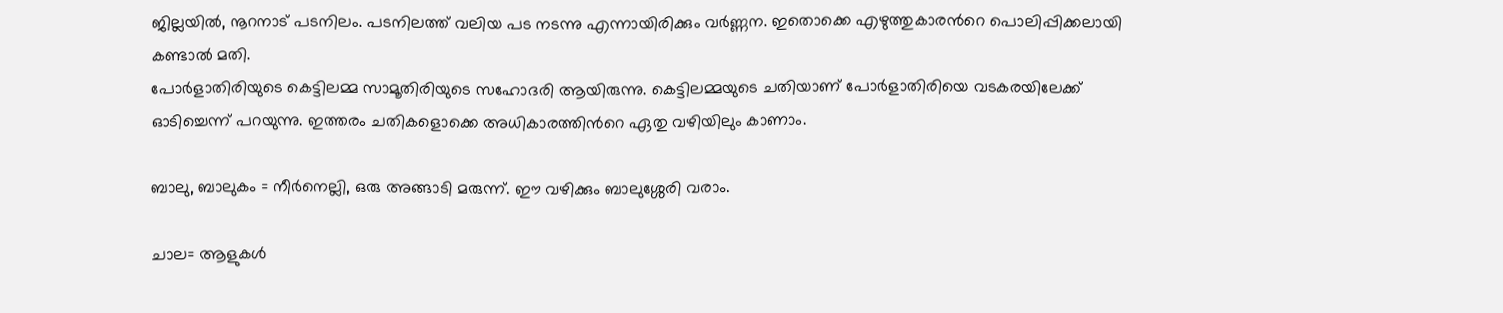ജില്ലയിൽ, നൂറനാട് പടനിലം. പടനിലത്ത് വലിയ പട നടന്നു എന്നായിരിക്കും വർണ്ണന. ഇതൊക്കെ എഴുത്തുകാരൻറെ പൊലിപ്പിക്കലായി കണ്ടാൽ മതി.
പോർളാതിരിയുടെ കെട്ടിലമ്മ സാമൂതിരിയുടെ സഹോദരി ആയിരുന്നു. കെട്ടിലമ്മയുടെ ചതിയാണ് പോർളാതിരിയെ വടകരയിലേക്ക് ഓടിച്ചെന്ന് പറയുന്നു. ഇത്തരം ചതികളൊക്കെ അധികാരത്തിൻറെ ഏതു വഴിയിലും കാണാം.

ബാലു, ബാലുകം = നീർനെല്ലി, ഒരു അങ്ങാടി മരുന്ന്. ഈ വഴിക്കും ബാലുശ്ശേരി വരാം.

ചാല= ആളുകൾ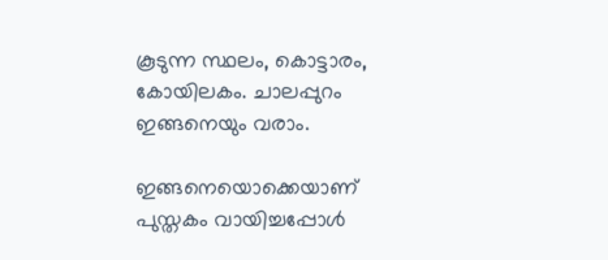കൂടുന്ന സ്ഥലം, കൊട്ടാരം, കോയിലകം. ചാലപ്പുറം ഇങ്ങനെയും വരാം.

ഇങ്ങനെയൊക്കെയാണ് പുസ്തകം വായിച്ചപ്പോൾ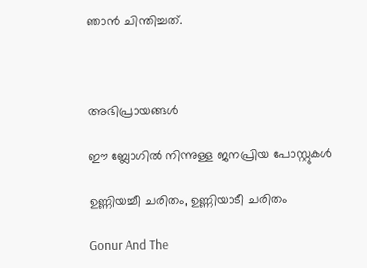ഞാൻ ചിന്തിച്ചത്.



അഭിപ്രായങ്ങള്‍

ഈ ബ്ലോഗിൽ നിന്നുള്ള ജനപ്രിയ പോസ്റ്റുകള്‍‌

ഉണ്ണിയച്ചീ ചരിതം, ഉണ്ണിയാടീ ചരിതം

Gonur And The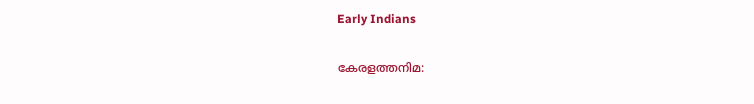Early Indians

കേരളത്തനിമ: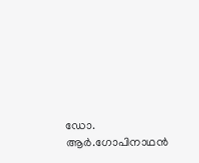ഡോ. ആർ.ഗോപിനാഥൻ